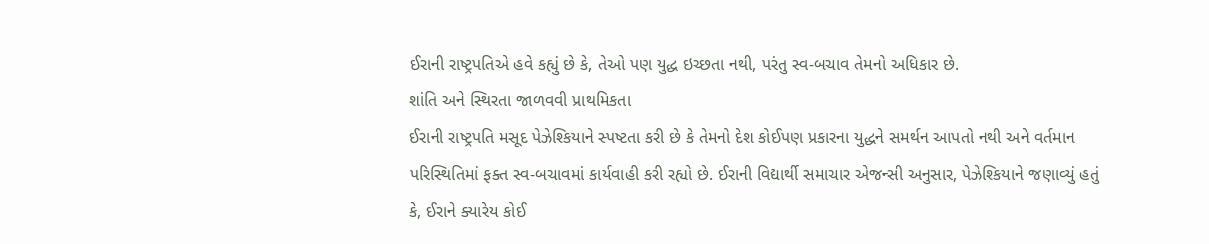ઈરાની રાષ્ટ્રપતિએ હવે કહ્યું છે કે, તેઓ પણ યુદ્ધ ઇચ્છતા નથી, પરંતુ સ્વ-બચાવ તેમનો અધિકાર છે.
શાંતિ અને સ્થિરતા જાળવવી પ્રાથમિકતા
ઈરાની રાષ્ટ્રપતિ મસૂદ પેઝેશ્કિયાને સ્પષ્ટતા કરી છે કે તેમનો દેશ કોઈપણ પ્રકારના યુદ્ધને સમર્થન આપતો નથી અને વર્તમાન પરિસ્થિતિમાં ફક્ત સ્વ-બચાવમાં કાર્યવાહી કરી રહ્યો છે. ઈરાની વિદ્યાર્થી સમાચાર એજન્સી અનુસાર, પેઝેશ્કિયાને જણાવ્યું હતું કે, ઈરાને ક્યારેય કોઈ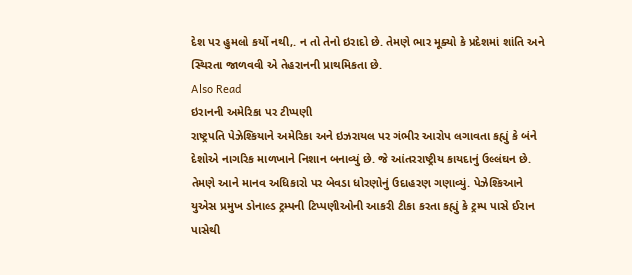દેશ પર હુમલો કર્યો નથી,. ન તો તેનો ઇરાદો છે. તેમણે ભાર મૂક્યો કે પ્રદેશમાં શાંતિ અને સ્થિરતા જાળવવી એ તેહરાનની પ્રાથમિકતા છે.
Also Read
ઇરાનની અમેરિકા પર ટીપ્પણી
રાષ્ટ્રપતિ પેઝેશ્કિયાને અમેરિકા અને ઇઝરાયલ પર ગંભીર આરોપ લગાવતા કહ્યું કે બંને દેશોએ નાગરિક માળખાને નિશાન બનાવ્યું છે. જે આંતરરાષ્ટ્રીય કાયદાનું ઉલ્લંઘન છે. તેમણે આને માનવ અધિકારો પર બેવડા ધોરણોનું ઉદાહરણ ગણાવ્યું. પેઝેશ્કિઆને યુએસ પ્રમુખ ડોનાલ્ડ ટ્રમ્પની ટિપ્પણીઓની આકરી ટીકા કરતા કહ્યું કે ટ્રમ્પ પાસે ઈરાન પાસેથી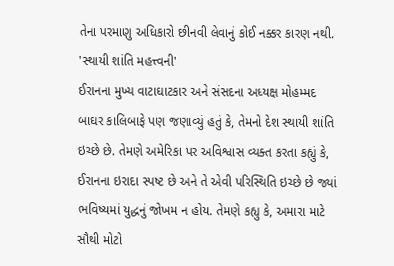તેના પરમાણુ અધિકારો છીનવી લેવાનું કોઈ નક્કર કારણ નથી.
'સ્થાયી શાંતિ મહત્ત્વની'
ઈરાનના મુખ્ય વાટાઘાટકાર અને સંસદના અધ્યક્ષ મોહમ્મદ બાઘર કાલિબાફે પણ જણાવ્યું હતું કે, તેમનો દેશ સ્થાયી શાંતિ ઇચ્છે છે. તેમણે અમેરિકા પર અવિશ્વાસ વ્યક્ત કરતા કહ્યું કે, ઈરાનના ઇરાદા સ્પષ્ટ છે અને તે એવી પરિસ્થિતિ ઇચ્છે છે જ્યાં ભવિષ્યમાં યુદ્ધનું જોખમ ન હોય. તેમણે કહ્યુ કે, અમારા માટે સૌથી મોટો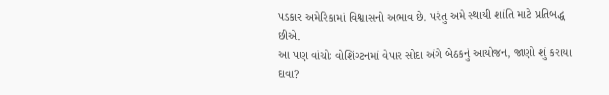પડકાર અમેરિકામાં વિશ્વાસનો અભાવ છે. પરંતુ અમે સ્થાયી શાંતિ માટે પ્રતિબદ્ધ છીએ.
આ પણ વાંચોઃ વોશિંગ્ટનમાં વેપાર સોદા અંગે બેઠકનું આયોજન, જાણો શું કરાયા દાવા?